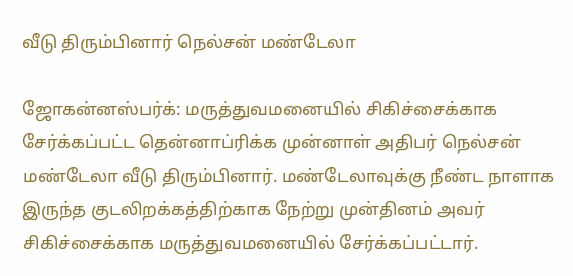வீடு திரும்பினார் நெல்சன் மண்டேலா

ஜோகன்னஸ்பர்க்: மருத்துவமனையில் சிகிச்சைக்காக சேர்க்கப்பட்ட தென்னாப்ரிக்க முன்னாள் அதிபர் நெல்சன் மண்டேலா வீடு திரும்பினார். மண்டேலாவுக்கு நீண்ட நாளாக இருந்த குடலிறக்கத்திற்காக நேற்று முன்தினம் அவர் சிகிச்சைக்காக மருத்துவமனையில் சேர்க்கப்பட்டார்.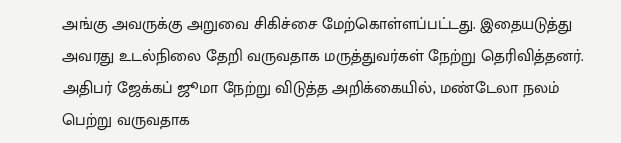அங்கு அவருக்கு அறுவை சிகிச்சை மேற்கொள்ளப்பட்டது. இதையடுத்து அவரது உடல்நிலை தேறி வருவதாக மருத்துவர்கள் நேற்று தெரிவித்தனர். அதிபர் ஜேக்கப் ஜூமா நேற்று விடுத்த அறிக்கையில், மண்டேலா நலம் பெற்று வருவதாக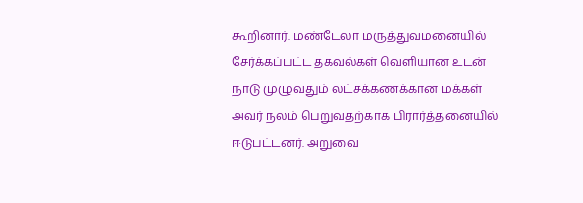கூறினார். மண்டேலா மருத்துவமனையில் சேர்க்கப்பட்ட தகவல்கள் வெளியான உடன் நாடு முழுவதும் லட்சக்கணக்கான மக்கள் அவர் நலம் பெறுவதற்காக பிரார்த்தனையில் ஈடுபட்டனர். அறுவை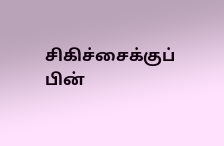சிகிச்சைக்குப் பின்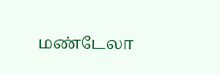மண்டேலா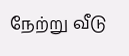நேற்று வீடு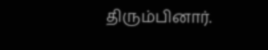திரும்பினார்.